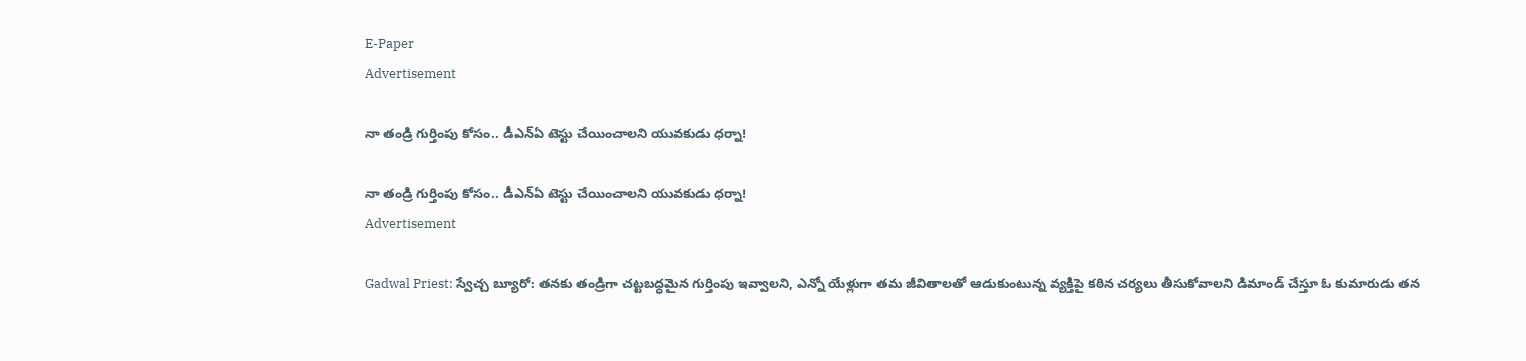E-Paper
Advertisement

నా తండ్రి గుర్తింపు కోసం.. డీఎన్‌ఏ టెస్టు చేయించాలని యువకుడు ధర్నా!

నా తండ్రి గుర్తింపు కోసం.. డీఎన్‌ఏ టెస్టు చేయించాలని యువకుడు ధర్నా!
Advertisement

Gadwal Priest: స్వేచ్చ బ్యూరో: తనకు తండ్రిగా చట్టబద్ధమైన గుర్తింపు ఇవ్వాలని, ఎన్నో యేళ్లుగా తమ జీవితాలతో ఆడుకుంటున్న వ్యక్తిపై కఠిన చర్యలు తీసుకోవాలని డిమాండ్ చేస్తూ ఓ కుమారుడు తన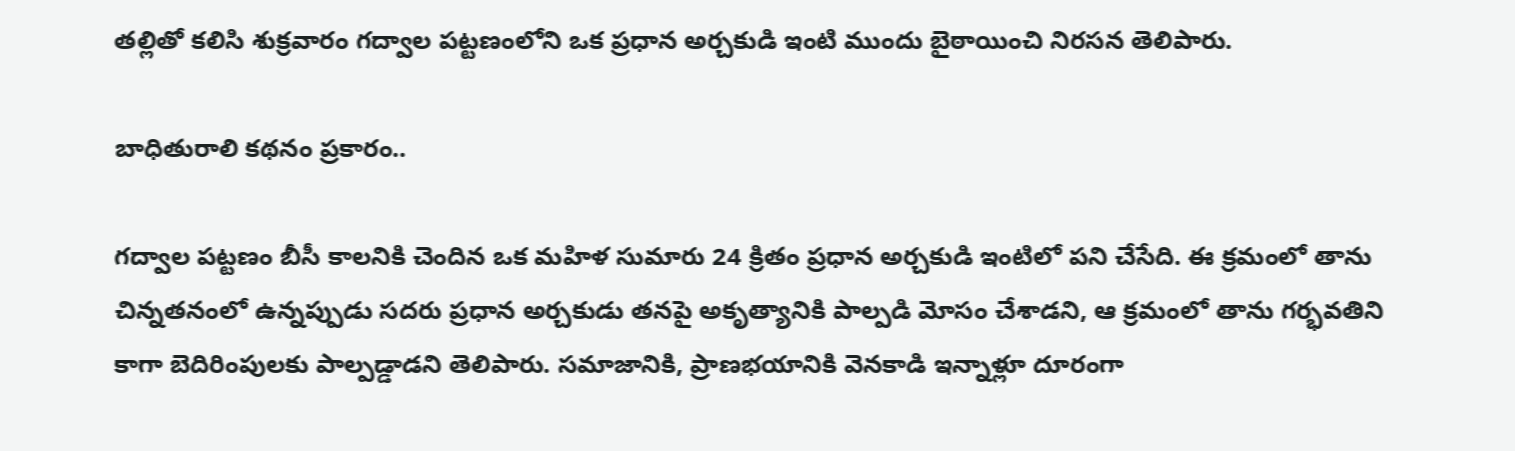తల్లితో కలిసి శుక్రవారం గద్వాల పట్టణంలోని ఒక ప్రధాన అర్చకుడి ఇంటి ముందు బైఠాయించి నిరసన తెలిపారు.

బాధితురాలి కథనం ప్రకారం..

గద్వాల పట్టణం బీసీ కాలనికి చెందిన ఒక మహిళ‌ సుమారు 24 క్రితం ప్రధాన అర్చకుడి ఇంటిలో పని చేసేది. ఈ క్రమంలో‌ తాను చిన్నతనంలో ఉన్నప్పుడు సదరు ప్రధాన అర్చకుడు తనపై అకృత్యానికి పాల్పడి మోసం చేశాడని, ఆ క్రమంలో తాను గర్భవతిని కాగా బెదిరింపులకు పాల్పడ్డాడని తెలిపారు. సమాజానికి, ప్రాణభయానికి వెనకాడి ఇన్నాళ్లూ దూరంగా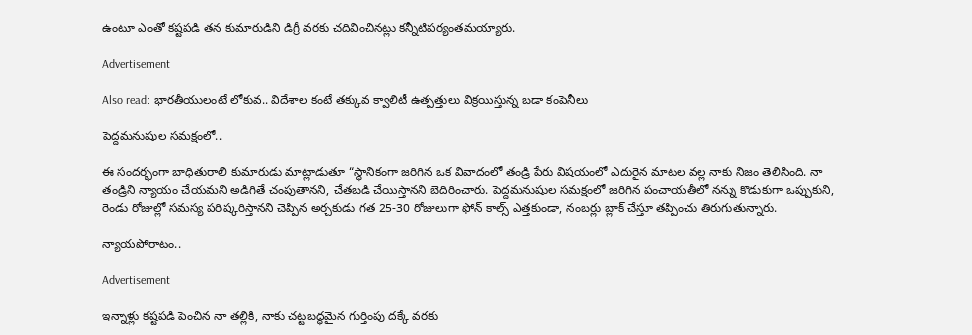ఉంటూ ఎంతో కష్టపడి తన కుమారుడిని డిగ్రీ వరకు చదివించినట్లు కన్నీటిపర్యంతమయ్యారు.

Advertisement

Also read: భారతీయులంటే లోకువ.. విదేశాల కంటే తక్కువ క్వాలిటీ ఉత్పత్తులు విక్రయిస్తున్న బడా కంపెనీలు

పెద్దమనుషుల సమక్షంలో..

ఈ సందర్భంగా బాధితురాలి కుమారుడు మాట్లాడుతూ “స్థానికంగా జరిగిన ఒక వివాదంలో తండ్రి పేరు విషయంలో ఎదురైన మాటల వల్ల నాకు నిజం తెలిసింది. నా తండ్రిని న్యాయం చేయమని అడిగితే చంపుతానని, చేతబడి చేయిస్తానని బెదిరించారు. పెద్దమనుషుల సమక్షంలో జరిగిన పంచాయతీలో నన్ను కొడుకుగా ఒప్పుకుని, రెండు రోజుల్లో సమస్య పరిష్కరిస్తానని చెప్పిన అర్చకుడు గత 25-30 రోజులుగా ఫోన్ కాల్స్ ఎత్తకుండా, నంబర్లు బ్లాక్ చేస్తూ తప్పించు తిరుగుతున్నారు.

న్యాయపోరాటం..

Advertisement

ఇన్నాళ్లు కష్టపడి పెంచిన నా తల్లికి, నాకు చట్టబద్ధమైన గుర్తింపు దక్కే వరకు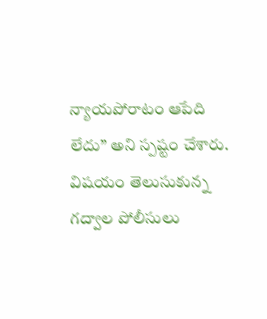న్యాయపోరాటం ఆపేది లేదు” అని స్పష్టం చేశారు. విషయం తెలుసుకున్న గద్వాల పోలీసులు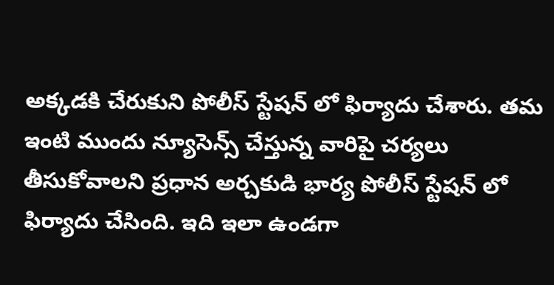అక్కడకి చేరుకుని పోలీస్ స్టేషన్ లో ఫిర్యాదు చేశారు‌. తమ ఇంటి‌‌ ముందు న్యూసెన్స్ చేస్తున్న వారిపై చర్యలు తీసుకోవాలని ప్రధాన అర్చకుడి భార్య పోలీస్ స్టేషన్ లో ఫిర్యాదు చేసింది. ఇది ఇలా‌ ఉండగా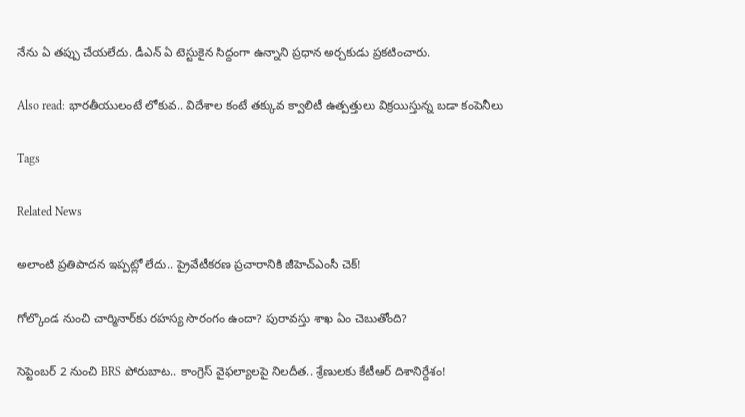నేను ఏ తప్పు‌ చేయలేదు. డీఎన్ ఏ టెస్టుకైన సిద్దంగా ఉన్నాని ప్రధాన అర్చకుడు ప్రకటించారు.

Also read: భారతీయులంటే లోకువ.. విదేశాల కంటే తక్కువ క్వాలిటీ ఉత్పత్తులు విక్రయిస్తున్న బడా కంపెనీలు

Tags

Related News

అలాంటి ప్రతిపాదన ఇప్పట్లో లేదు.. ప్రైవేటీకరణ ప్రచారానికి జీహెచ్ఎంసీ చెక్!

గోల్కొండ నుంచి చార్మినార్‌కు రహస్య సొరంగం ఉందా? పురావస్తు శాఖ ఏం చెబుతోంది?

సెప్టెంబర్ 2 నుంచి BRS పోరుబాట.. కాంగ్రెస్ వైఫల్యాలపై నిలదీత.. శ్రేణులకు కేటీఆర్ దిశానిర్దేశం!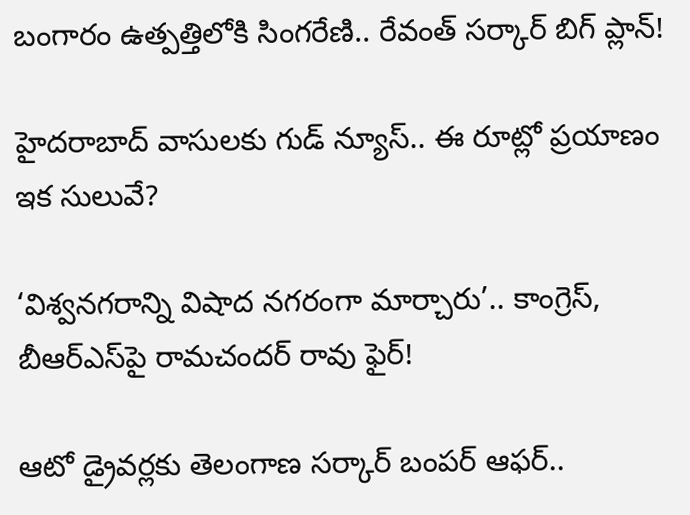బంగారం ఉత్పత్తిలోకి సింగరేణి.. రేవంత్ సర్కార్ బిగ్ ప్లాన్!

హైదరాబాద్ వాసులకు గుడ్ న్యూస్.. ఈ రూట్లో ప్రయాణం ఇక సులువే?

‘విశ్వనగరాన్ని విషాద నగరంగా మార్చారు’.. కాంగ్రెస్, బీఆర్ఎస్‌పై రామచందర్ రావు ఫైర్!

ఆటో డ్రైవర్లకు తెలంగాణ సర్కార్ బంపర్ ఆఫర్..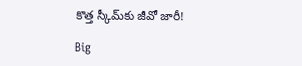కొత్త స్కీమ్‌కు జీవో జారీ!

Big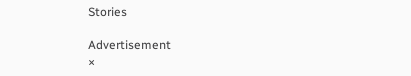Stories

Advertisement
×